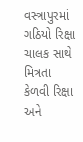વસ્ત્રાપુરમાં ગઠિયો રિક્ષા ચાલક સાથે મિત્રતા કેળવી રિક્ષા અને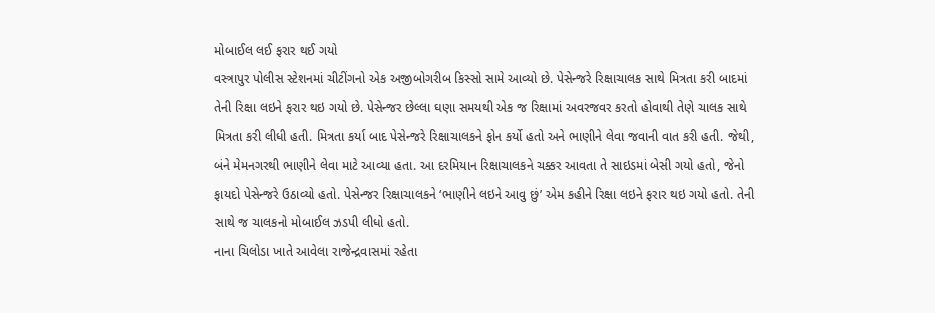મોબાઈલ લઈ ફરાર થઈ ગયો
વસ્ત્રાપુર પોલીસ સ્ટેશનમાં ચીટીંગનો એક અજીબોગરીબ કિસ્સો સામે આવ્યો છે. પેસેન્જરે રિક્ષાચાલક સાથે મિત્રતા કરી બાદમાં તેની રિક્ષા લઇને ફરાર થઇ ગયો છે. પેસેન્જર છેલ્લા ઘણા સમયથી એક જ રિક્ષામાં અવરજવર કરતો હોવાથી તેણે ચાલક સાથે મિત્રતા કરી લીધી હતી. મિત્રતા કર્યા બાદ પેસેન્જરે રિક્ષાચાલકને ફોન કર્યો હતો અને ભાણીને લેવા જવાની વાત કરી હતી. જેથી, બંને મેમનગરથી ભાણીને લેવા માટે આવ્યા હતા. આ દરમિયાન રિક્ષાચાલકને ચક્કર આવતા તે સાઇડમાં બેસી ગયો હતો, જેનો ફાયદો પેસેન્જરે ઉઠાવ્યો હતો. પેસેન્જર રિક્ષાચાલકને ‘ભાણીને લઇને આવુ છું’ એમ કહીને રિક્ષા લઇને ફરાર થઇ ગયો હતો. તેની સાથે જ ચાલકનો મોબાઈલ ઝડપી લીધો હતો.
નાના ચિલોડા ખાતે આવેલા રાજેન્દ્રવાસમાં રહેતા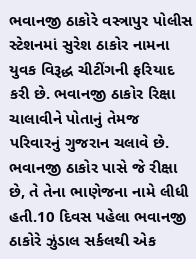ભવાનજી ઠાકોરે વસ્ત્રાપુર પોલીસ સ્ટેશનમાં સુરેશ ઠાકોર નામના યુવક વિરૂદ્ધ ચીટીંગની ફરિયાદ કરી છે. ભવાનજી ઠાકોર રિક્ષા ચાલાવીને પોતાનું તેમજ પરિવારનું ગુજરાન ચલાવે છે. ભવાનજી ઠાકોર પાસે જે રીક્ષા છે, તે તેના ભાણેજના નામે લીધી હતી.10 દિવસ પહેલા ભવાનજી ઠાકોરે ઝુંડાલ સર્કલથી એક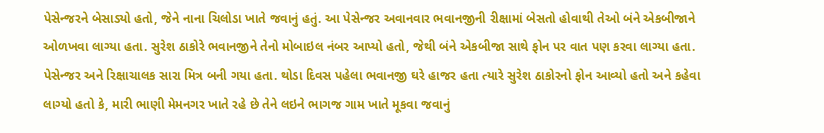પેસેન્જરને બેસાડ્યો હતો, જેને નાના ચિલોડા ખાતે જવાનું હતું. આ પેસેન્જર અવાનવાર ભવાનજીની રીક્ષામાં બેસતો હોવાથી તેઓ બંને એકબીજાને ઓળખવા લાગ્યા હતા. સુરેશ ઠાકોરે ભવાનજીને તેનો મોબાઇલ નંબર આપ્યો હતો, જેથી બંને એકબીજા સાથે ફોન પર વાત પણ કરવા લાગ્યા હતા. પેસેન્જર અને રિક્ષાચાલક સારા મિત્ર બની ગયા હતા. થોડા દિવસ પહેલા ભવાનજી ઘરે હાજર હતા ત્યારે સુરેશ ઠાકોરનો ફોન આવ્યો હતો અને કહેવા લાગ્યો હતો કે, મારી ભાણી મેમનગર ખાતે રહે છે તેને લઇને ભાગજ ગામ ખાતે મૂકવા જવાનું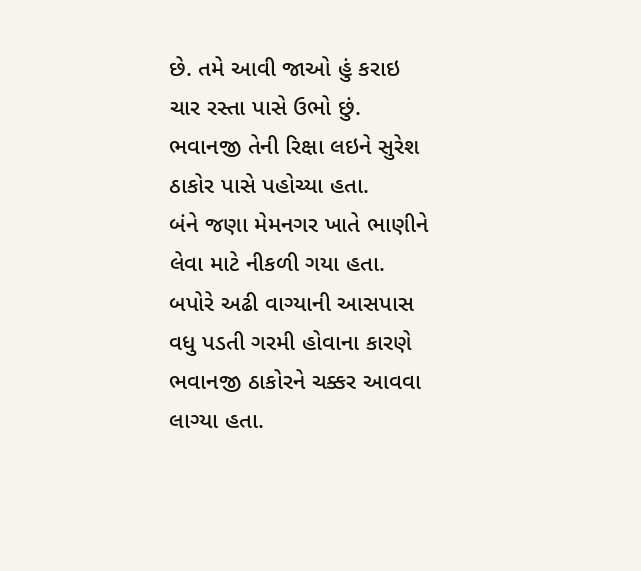છે. તમે આવી જાઓ હું કરાઇ ચાર રસ્તા પાસે ઉભો છું. ભવાનજી તેની રિક્ષા લઇને સુરેશ ઠાકોર પાસે પહોચ્યા હતા.
બંને જણા મેમનગર ખાતે ભાણીને લેવા માટે નીકળી ગયા હતા. બપોરે અઢી વાગ્યાની આસપાસ વધુ પડતી ગરમી હોવાના કારણે ભવાનજી ઠાકોરને ચક્કર આવવા લાગ્યા હતા.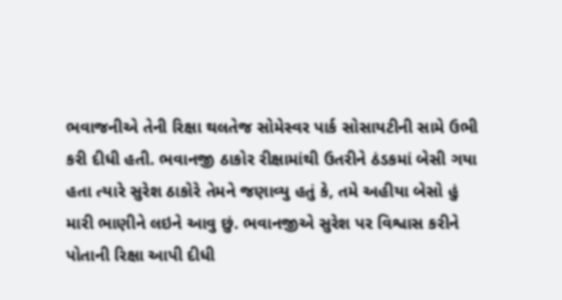ભવાજનીએ તેની રિક્ષા થલતેજ સોમેસ્વર પાર્ક સોસાયટીની સામે ઉભી કરી દીધી હતી. ભવાનજી ઠાકોર રીક્ષામાંથી ઉતરીને ઠંડકમાં બેસી ગયા હતા ત્યારે સુરેશ ઠાકોરે તેમને જણાવ્યુ હતું કે, તમે અહીયા બેસો હું મારી ભાણીને લઇને આવુ છું. ભવાનજીએ સુરેશ પર વિશ્વાસ કરીને પોતાની રિક્ષા આપી દીધી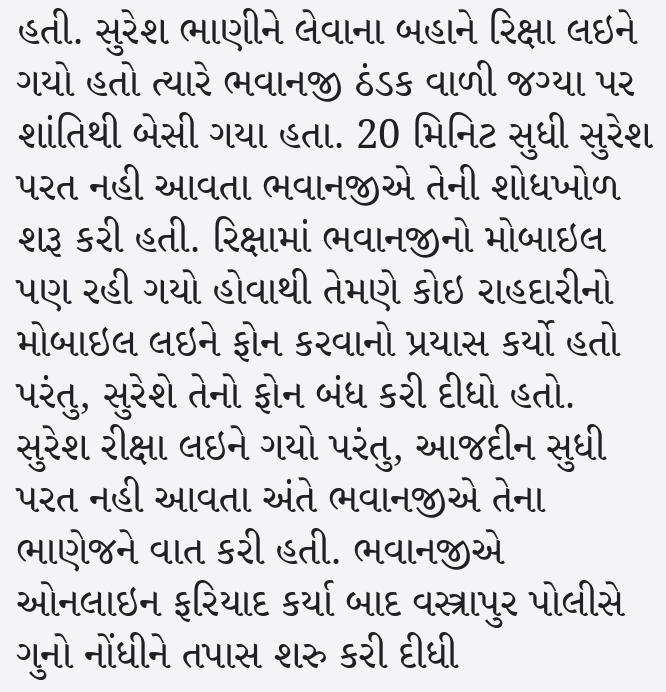હતી. સુરેશ ભાણીને લેવાના બહાને રિક્ષા લઇને ગયો હતો ત્યારે ભવાનજી ઠંડક વાળી જગ્યા પર શાંતિથી બેસી ગયા હતા. 20 મિનિટ સુધી સુરેશ પરત નહી આવતા ભવાનજીએ તેની શોધખોળ શરૂ કરી હતી. રિક્ષામાં ભવાનજીનો મોબાઇલ પણ રહી ગયો હોવાથી તેમણે કોઇ રાહદારીનો મોબાઇલ લઇને ફોન કરવાનો પ્રયાસ કર્યો હતો પરંતુ, સુરેશે તેનો ફોન બંધ કરી દીધો હતો. સુરેશ રીક્ષા લઇને ગયો પરંતુ, આજદીન સુધી પરત નહી આવતા અંતે ભવાનજીએ તેના ભાણેજને વાત કરી હતી. ભવાનજીએ ઓનલાઇન ફરિયાદ કર્યા બાદ વસ્ત્રાપુર પોલીસે ગુનો નોંધીને તપાસ શરુ કરી દીધી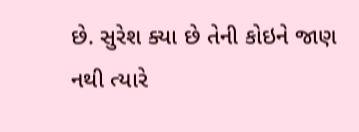છે. સુરેશ ક્યા છે તેની કોઇને જાણ નથી ત્યારે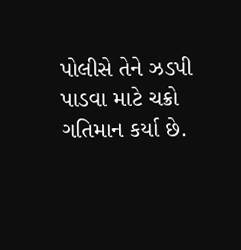પોલીસે તેને ઝડપી પાડવા માટે ચક્રો ગતિમાન કર્યા છે.